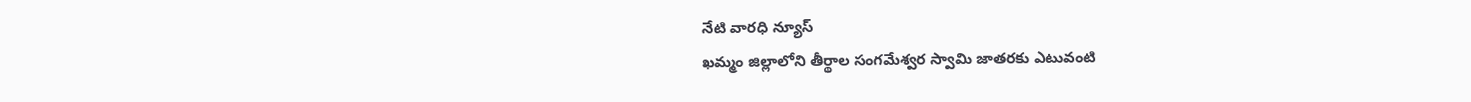నేటి వారధి న్యూస్
ఖమ్మం జిల్లాలోని తీర్థాల సంగమేశ్వర స్వామి జాతరకు ఎటువంటి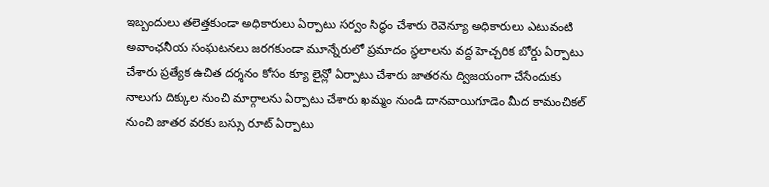ఇబ్బందులు తలెత్తకుండా అధికారులు ఏర్పాటు సర్వం సిద్ధం చేశారు రెవెన్యూ అధికారులు ఎటువంటి అవాంఛనీయ సంఘటనలు జరగకుండా మూన్నేరులో ప్రమాదం స్థలాలను వద్ద హెచ్చరిక బోర్డు ఏర్పాటు చేశారు ప్రత్యేక ఉచిత దర్శనం కోసం క్యూ లైన్లో ఏర్పాటు చేశారు జాతరను ద్విజయంగా చేసేందుకు నాలుగు దిక్కుల నుంచి మార్గాలను ఏర్పాటు చేశారు ఖమ్మం నుండి దానవాయిగూడెం మీద కామంచికల్ నుంచి జాతర వరకు బస్సు రూట్ ఏర్పాటు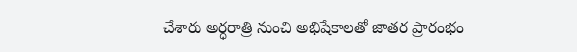చేశారు అర్ధరాత్రి నుంచి అభిషేకాలతో జాతర ప్రారంభం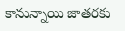కానున్నాయి జాతరకు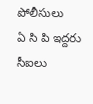పోలీసులు
ఏ సి పి ఇద్దరు సీఐలు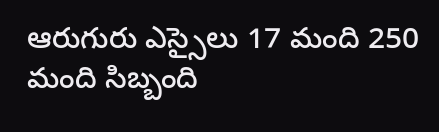ఆరుగురు ఎస్సైలు 17 మంది 250 మంది సిబ్బంది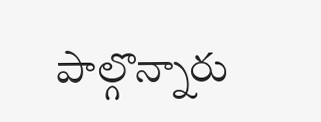పాల్గొన్నారు